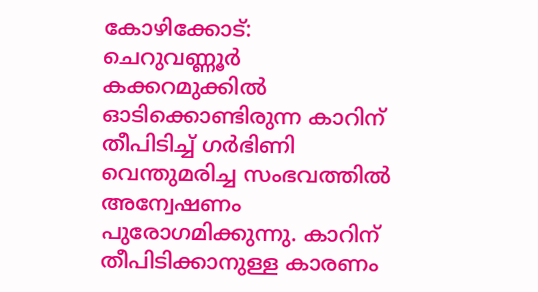കോഴിക്കോട്: ചെറുവണ്ണൂർ കക്കറമുക്കിൽ ഓടിക്കൊണ്ടിരുന്ന കാറിന് തീപിടിച്ച് ഗർഭിണി വെന്തുമരിച്ച സംഭവത്തിൽ അന്വേഷണം പുരോഗമിക്കുന്നു. കാറിന് തീപിടിക്കാനുള്ള കാരണം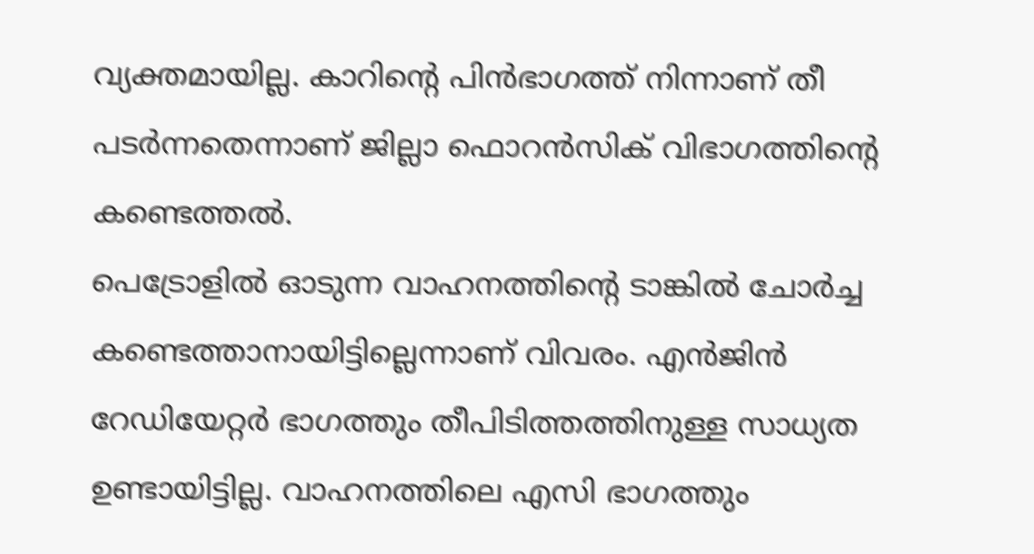വ്യക്തമായില്ല. കാറിന്റെ പിൻഭാഗത്ത് നിന്നാണ് തീ പടർന്നതെന്നാണ് ജില്ലാ ഫൊറൻസിക് വിഭാഗത്തിന്റെ കണ്ടെത്തൽ.
പെട്രോളിൽ ഓടുന്ന വാഹനത്തിന്റെ ടാങ്കിൽ ചോർച്ച കണ്ടെത്താനായിട്ടില്ലെന്നാണ് വിവരം. എൻജിൻ റേഡിയേറ്റർ ഭാഗത്തും തീപിടിത്തത്തിനുള്ള സാധ്യത ഉണ്ടായിട്ടില്ല. വാഹനത്തിലെ എസി ഭാഗത്തും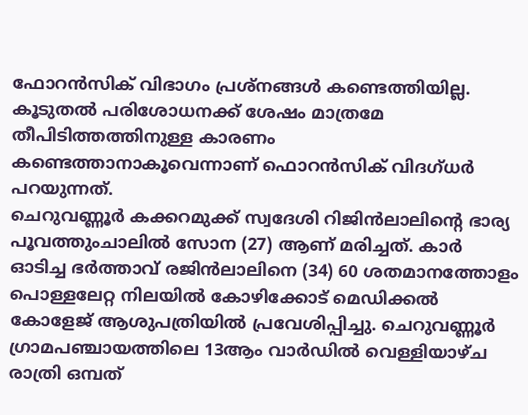ഫോറൻസിക് വിഭാഗം പ്രശ്നങ്ങൾ കണ്ടെത്തിയില്ല. കൂടുതൽ പരിശോധനക്ക് ശേഷം മാത്രമേ തീപിടിത്തത്തിനുള്ള കാരണം കണ്ടെത്താനാകൂവെന്നാണ് ഫൊറൻസിക് വിദഗ്ധർ പറയുന്നത്.
ചെറുവണ്ണൂർ കക്കറമുക്ക് സ്വദേശി റിജിൻലാലിന്റെ ഭാര്യ പൂവത്തുംചാലിൽ സോന (27) ആണ് മരിച്ചത്. കാർ ഓടിച്ച ഭർത്താവ് രജിൻലാലിനെ (34) 60 ശതമാനത്തോളം പൊള്ളലേറ്റ നിലയിൽ കോഴിക്കോട് മെഡിക്കൽ കോളേജ് ആശുപത്രിയിൽ പ്രവേശിപ്പിച്ചു. ചെറുവണ്ണൂർ ഗ്രാമപഞ്ചായത്തിലെ 13ആം വാർഡിൽ വെള്ളിയാഴ്ച രാത്രി ഒമ്പത്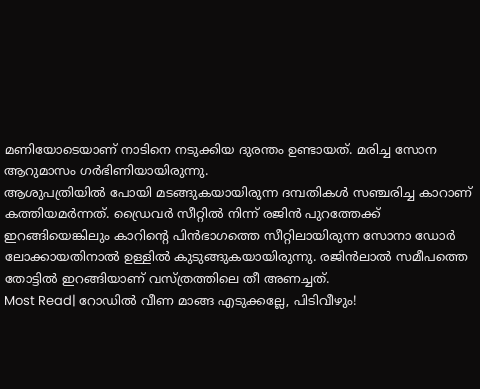മണിയോടെയാണ് നാടിനെ നടുക്കിയ ദുരന്തം ഉണ്ടായത്. മരിച്ച സോന ആറുമാസം ഗർഭിണിയായിരുന്നു.
ആശുപത്രിയിൽ പോയി മടങ്ങുകയായിരുന്ന ദമ്പതികൾ സഞ്ചരിച്ച കാറാണ് കത്തിയമർന്നത്. ഡ്രൈവർ സീറ്റിൽ നിന്ന് രജിൻ പുറത്തേക്ക് ഇറങ്ങിയെങ്കിലും കാറിന്റെ പിൻഭാഗത്തെ സീറ്റിലായിരുന്ന സോനാ ഡോർ ലോക്കായതിനാൽ ഉള്ളിൽ കുടുങ്ങുകയായിരുന്നു. രജിൻലാൽ സമീപത്തെ തോട്ടിൽ ഇറങ്ങിയാണ് വസ്ത്രത്തിലെ തീ അണച്ചത്.
Most Read| റോഡിൽ വീണ മാങ്ങ എടുക്കല്ലേ, പിടിവീഴും!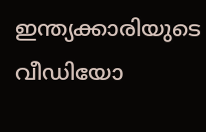ഇന്ത്യക്കാരിയുടെ വീഡിയോ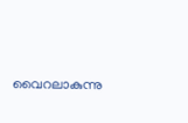വൈറലാകുന്നു